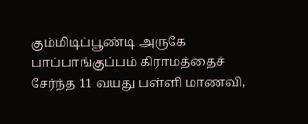கும்மிடிப்பூண்டி அருகே பாப்பாங்குப்பம் கிராமத்தைச் சேர்ந்த 11 வயது பள்ளி மாணவி,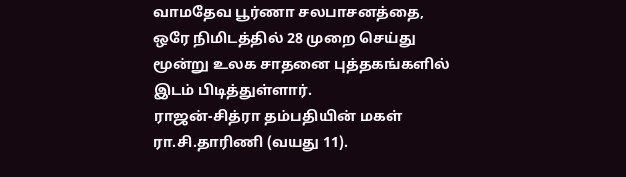வாமதேவ பூர்ணா சலபாசனத்தை, ஒரே நிமிடத்தில் 28 முறை செய்து மூன்று உலக சாதனை புத்தகங்களில் இடம் பிடித்துள்ளார்.
ராஜன்-சித்ரா தம்பதியின் மகள் ரா.சி.தாரிணி (வயது 11).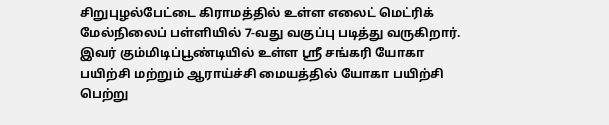சிறுபுழல்பேட்டை கிராமத்தில் உள்ள எலைட் மெட்ரிக் மேல்நிலைப் பள்ளியில் 7-வது வகுப்பு படித்து வருகிறார்.
இவர் கும்மிடிப்பூண்டியில் உள்ள ஸ்ரீ சங்கரி யோகா பயிற்சி மற்றும் ஆராய்ச்சி மையத்தில் யோகா பயிற்சி பெற்று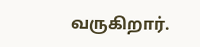வருகிறார்.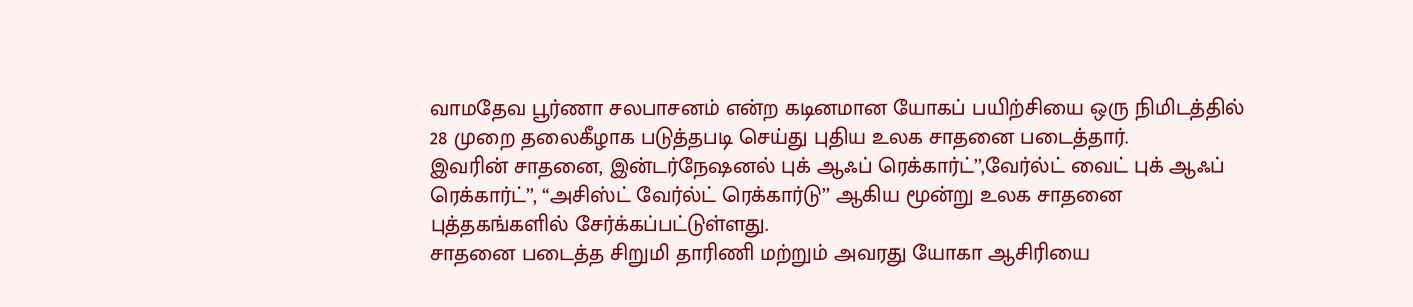வாமதேவ பூர்ணா சலபாசனம் என்ற கடினமான யோகப் பயிற்சியை ஒரு நிமிடத்தில் 28 முறை தலைகீழாக படுத்தபடி செய்து புதிய உலக சாதனை படைத்தார்.
இவரின் சாதனை, இன்டர்நேஷனல் புக் ஆஃப் ரெக்கார்ட்’’,வேர்ல்ட் வைட் புக் ஆஃப் ரெக்கார்ட்’’, “அசிஸ்ட் வேர்ல்ட் ரெக்கார்டு’’ ஆகிய மூன்று உலக சாதனை புத்தகங்களில் சேர்க்கப்பட்டுள்ளது.
சாதனை படைத்த சிறுமி தாரிணி மற்றும் அவரது யோகா ஆசிரியை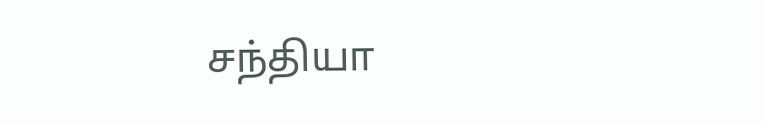சந்தியா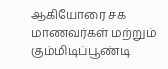ஆகியோரை சக மாணவர்கள் மற்றும் கும்மிடிப்பூண்டி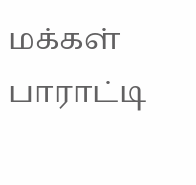மக்கள் பாராட்டி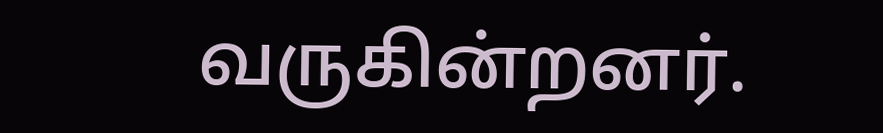வருகின்றனர்.